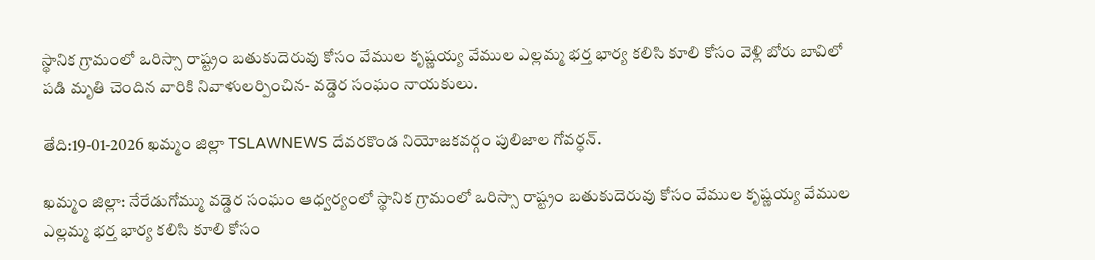స్థానిక గ్రామంలో ఒరిస్సా రాష్ట్రం బతుకుదెరువు కోసం వేముల కృష్ణయ్య వేముల ఎల్లమ్మ భర్త భార్య కలిసి కూలి కోసం వెళ్లి బోరు బావిలో పడి మృతి చెందిన వారికి నివాళులర్పించిన- వడ్డెర సంఘం నాయకులు.

తేది:19-01-2026 ఖమ్మం జిల్లా TSLAWNEWS దేవరకొండ నియోజకవర్గం పులిజాల గోవర్ధన్.

ఖమ్మం జిల్లా: నేరేడుగోమ్ము వడ్డెర సంఘం ఆధ్వర్యంలో స్థానిక గ్రామంలో ఒరిస్సా రాష్ట్రం బతుకుదెరువు కోసం వేముల కృష్ణయ్య వేముల ఎల్లమ్మ భర్త భార్య కలిసి కూలి కోసం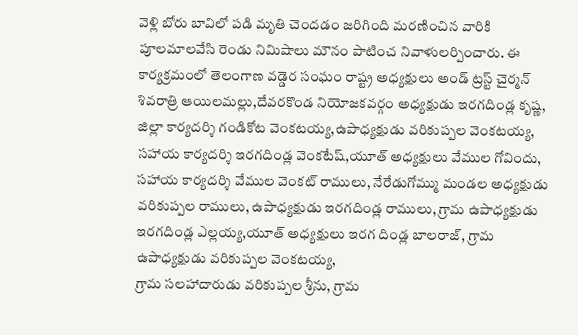వెళ్లి బోరు బావిలో పడి మృతి చెందడం జరిగింది మరణించిన వారికి పూలమాలవేసి రెండు నిమిషాలు మౌనం పాటించ నివాళులర్పించారు. ఈ కార్యక్రమంలో తెలంగాణ వడ్డెర సంఘం రాష్ట్ర అధ్యక్షులు అండ్ ట్రస్ట్ చైర్మన్ శివరాత్రి ఆయిలమల్లు,దేవరకొండ నియోజకవర్గం అధ్యక్షుడు ఇరగదిండ్ల కృష్ణ, జిల్లా కార్యదర్శి గండికోట వెంకటయ్య,ఉపాధ్యక్షుడు వరికుప్పల వెంకటయ్య, సహాయ కార్యదర్శి ఇరగదిండ్ల వెంకటేష్,యూత్ అధ్యక్షులు వేముల గోవిందు, సహాయ కార్యదర్శి వేముల వెంకట్ రాములు, నేరేడుగోమ్ము మండల అధ్యక్షుడు వరికుప్పల రాములు, ఉపాధ్యక్షుడు ఇరగదిండ్ల రాములు, గ్రామ ఉపాధ్యక్షుడు ఇరగదిండ్ల ఎల్లయ్య,యూత్ అధ్యక్షులు ఇరగ దిండ్ల బాలరాజ్, గ్రామ ఉపాధ్యక్షుడు వరికుప్పల వెంకటయ్య,
గ్రామ సలహాదారుడు వరికుప్పల శ్రీను, గ్రామ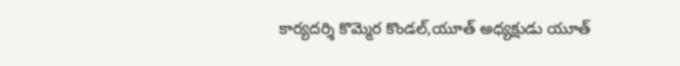కార్యదర్శి కొమ్మెర కొండల్,యూత్ అధ్యక్షుడు యూత్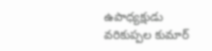ఉపాధ్యక్షుడు వరికుప్పల కుమార్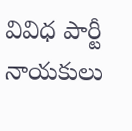వివిధ పార్టీ నాయకులు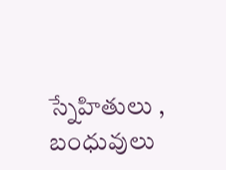స్నేహితులు , బంధువులు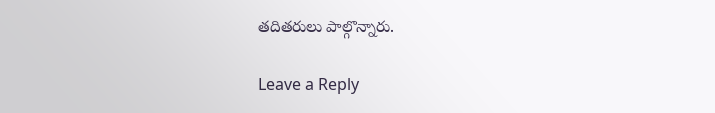తదితరులు పాల్గొన్నారు.

Leave a Reply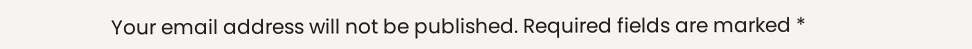Your email address will not be published. Required fields are marked *